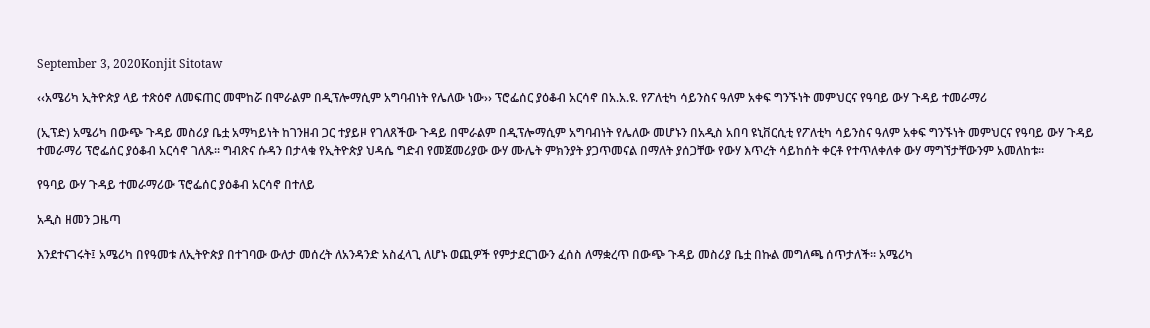September 3, 2020Konjit Sitotaw

‹‹አሜሪካ ኢትዮጵያ ላይ ተጽዕኖ ለመፍጠር መሞከሯ በሞራልም በዲፕሎማሲም አግባብነት የሌለው ነው›› ፕሮፌሰር ያዕቆብ አርሳኖ በአ.አ.ዩ. የፖለቲካ ሳይንስና ዓለም አቀፍ ግንኙነት መምህርና የዓባይ ውሃ ጉዳይ ተመራማሪ

(ኢፕድ) አሜሪካ በውጭ ጉዳይ መስሪያ ቤቷ አማካይነት ከገንዘብ ጋር ተያይዞ የገለጸችው ጉዳይ በሞራልም በዲፕሎማሲም አግባብነት የሌለው መሆኑን በአዲስ አበባ ዩኒቨርሲቲ የፖለቲካ ሳይንስና ዓለም አቀፍ ግንኙነት መምህርና የዓባይ ውሃ ጉዳይ ተመራማሪ ፕሮፌሰር ያዕቆብ አርሳኖ ገለጹ፡፡ ግብጽና ሱዳን በታላቁ የኢትዮጵያ ህዳሴ ግድብ የመጀመሪያው ውሃ ሙሌት ምክንያት ያጋጥመናል በማለት ያሰጋቸው የውሃ እጥረት ሳይከሰት ቀርቶ የተጥለቀለቀ ውሃ ማግኘታቸውንም አመለከቱ።

የዓባይ ውሃ ጉዳይ ተመራማሪው ፕሮፌሰር ያዕቆብ አርሳኖ በተለይ

አዲስ ዘመን ጋዜጣ

እንደተናገሩት፤ አሜሪካ በየዓመቱ ለኢትዮጵያ በተገባው ውለታ መሰረት ለአንዳንድ አስፈላጊ ለሆኑ ወጪዎች የምታደርገውን ፈሰስ ለማቋረጥ በውጭ ጉዳይ መስሪያ ቤቷ በኩል መግለጫ ሰጥታለች። አሜሪካ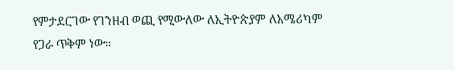የምታደርገው የገንዘብ ወጪ የሚውለው ለኢትዮጵያም ለአሜሪካም የጋራ ጥቅም ነው።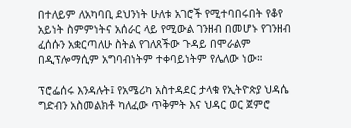በተለይም ለአካባቢ ደህንነት ሁለቱ አገሮች የሚተባበሩበት የቆየ አይነት ስምምነትና አሰራር ላይ የሚውል ገንዘብ በመሆኑ የገንዘብ ፈሰሱን አቋርጣለሁ ስትል የገለጸችው ጉዳይ በሞራልም በዲፕሎማሲም አግባብነትም ተቀባይነትም የሌለው ነው።

ፕሮፌሰሩ እንዳሉት፤ የአሜሪካ አስተዳደር ታላቁ የኢትዮጵያ ህዳሴ ግድብን አስመልክቶ ካለፈው ጥቅምት እና ህዳር ወር ጀምሮ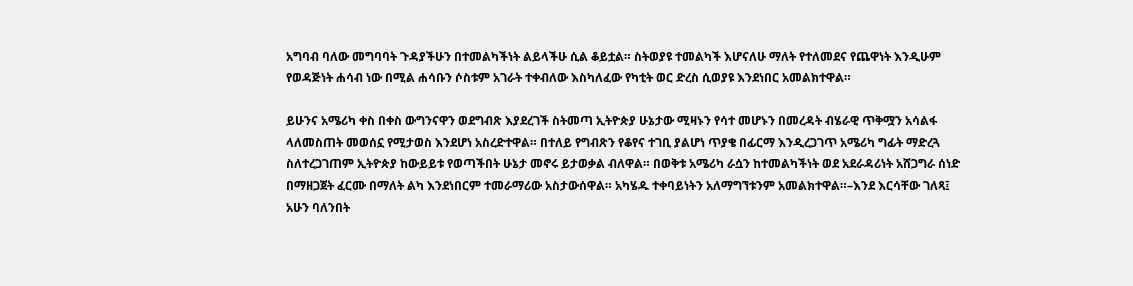አግባብ ባለው መግባባት ጉዳያችሁን በተመልካችነት ልይላችሁ ሲል ቆይቷል። ስትወያዩ ተመልካች እሆናለሁ ማለት የተለመደና የጨዋነት እንዲሁም የወዳጅነት ሐሳብ ነው በሚል ሐሳቡን ሶስቱም አገራት ተቀብለው እስካለፈው የካቲት ወር ድረስ ሲወያዩ እንደነበር አመልክተዋል።

ይሁንና አሜሪካ ቀስ በቀስ ውግንናዋን ወደግብጽ እያደረገች ስትመጣ ኢትዮጵያ ሁኔታው ሚዛኑን የሳተ መሆኑን በመረዳት ብሄራዊ ጥቅሟን አሳልፋ ላለመስጠት መወሰኗ የሚታወስ እንደሆነ አስረድተዋል። በተለይ የግብጽን የቆየና ተገቢ ያልሆነ ጥያቄ በፊርማ እንዲረጋገጥ አሜሪካ ግፊት ማድረጓ ስለተረጋገጠም ኢትዮጵያ ከውይይቱ የወጣችበት ሁኔታ መኖሩ ይታወቃል ብለዋል። በወቅቱ አሜሪካ ራሷን ከተመልካችነት ወደ አደራዳሪነት አሸጋግራ ሰነድ በማዘጋጀት ፈርሙ በማለት ልካ እንደነበርም ተመራማሪው አስታውሰዋል። አካሄዱ ተቀባይነትን አለማግኘቱንም አመልክተዋል።–እንደ እርሳቸው ገለጻ፤ አሁን ባለንበት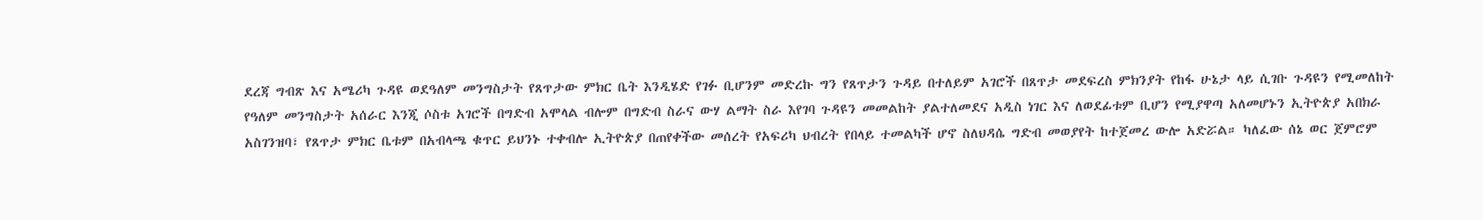ደረጃ ግብጽ እና አሜሪካ ጉዳዩ ወደዓለም መንግስታት የጸጥታው ምክር ቤት እንዲሄድ የገፉ ቢሆንም መድረኩ ግን የጸጥታን ጉዳይ በተለይም አገሮች በጸጥታ መደፍረስ ምክንያት የከፋ ሁኔታ ላይ ሲገቡ ጉዳዩን የሚመለከት የዓለም መንግስታት አሰራር እንጂ ሶስቱ አገሮች በግድብ አሞላል ብሎም በግድብ ስራና ውሃ ልማት ስራ እየገባ ጉዳዩን መመልከት ያልተለመደና አዲስ ነገር እና ለወደፊቱም ቢሆን የሚያዋጣ አለመሆኑን ኢትዮጵያ አበክራ አስገንዝባ፣ የጸጥታ ምክር ቤቱም በአብላጫ ቁጥር ይህንኑ ተቀብሎ ኢትዮጵያ በጠየቀችው መሰረት የአፍሪካ ህብረት የበላይ ተመልካች ሆኖ ስለህዳሴ ግድብ መወያየት ከተጀመረ ውሎ አድሯል። ካለፈው ሰኔ ወር ጀምሮም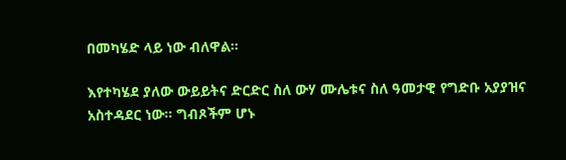በመካሄድ ላይ ነው ብለዋል።

እየተካሄደ ያለው ውይይትና ድርድር ስለ ውሃ ሙሌቱና ስለ ዓመታዊ የግድቡ አያያዝና አስተዳደር ነው። ግብጾችም ሆኑ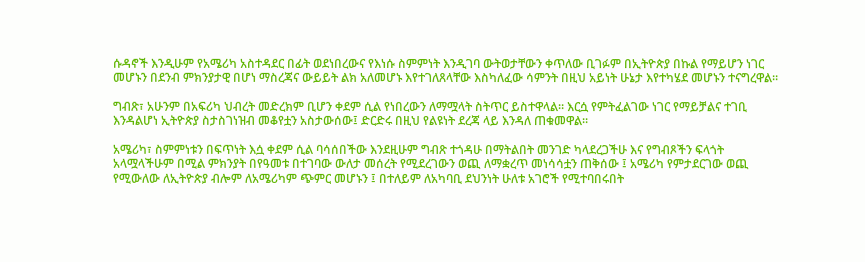ሱዳኖች እንዲሁም የአሜሪካ አስተዳደር በፊት ወደነበረውና የእነሱ ስምምነት እንዲገባ ውትወታቸውን ቀጥለው ቢገፉም በኢትዮጵያ በኩል የማይሆን ነገር መሆኑን በደንብ ምክንያታዊ በሆነ ማስረጃና ውይይት ልክ አለመሆኑ እየተገለጸላቸው እስካለፈው ሳምንት በዚህ አይነት ሁኔታ እየተካሄደ መሆኑን ተናግረዋል።

ግብጽ፣ አሁንም በአፍሪካ ህብረት መድረክም ቢሆን ቀደም ሲል የነበረውን ለማሟላት ስትጥር ይስተዋላል። እርሷ የምትፈልገው ነገር የማይቻልና ተገቢ እንዳልሆነ ኢትዮጵያ ስታስገነዝብ መቆየቷን አስታውሰው፤ ድርድሩ በዚህ የልዩነት ደረጃ ላይ እንዳለ ጠቁመዋል።

አሜሪካ፣ ስምምነቱን በፍጥነት እሷ ቀደም ሲል ባሳሰበችው እንደዚሁም ግብጽ ተጎዳሁ በማትልበት መንገድ ካላደረጋችሁ እና የግብጾችን ፍላጎት አላሟላችሁም በሚል ምክንያት በየዓመቱ በተገባው ውለታ መሰረት የሚደረገውን ወጪ ለማቋረጥ መነሳሳቷን ጠቅሰው ፤ አሜሪካ የምታደርገው ወጪ የሚውለው ለኢትዮጵያ ብሎም ለአሜሪካም ጭምር መሆኑን ፤ በተለይም ለአካባቢ ደህንነት ሁለቱ አገሮች የሚተባበሩበት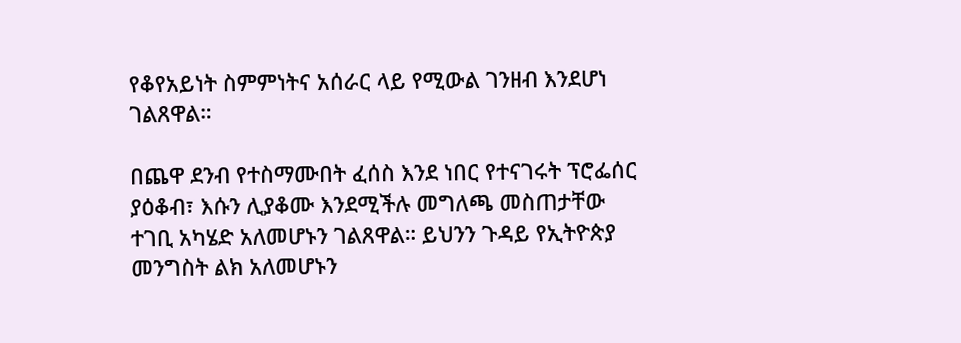የቆየአይነት ስምምነትና አሰራር ላይ የሚውል ገንዘብ እንደሆነ ገልጸዋል።

በጨዋ ደንብ የተስማሙበት ፈሰስ እንደ ነበር የተናገሩት ፕሮፌሰር ያዕቆብ፣ እሱን ሊያቆሙ እንደሚችሉ መግለጫ መስጠታቸው ተገቢ አካሄድ አለመሆኑን ገልጸዋል። ይህንን ጉዳይ የኢትዮጵያ መንግስት ልክ አለመሆኑን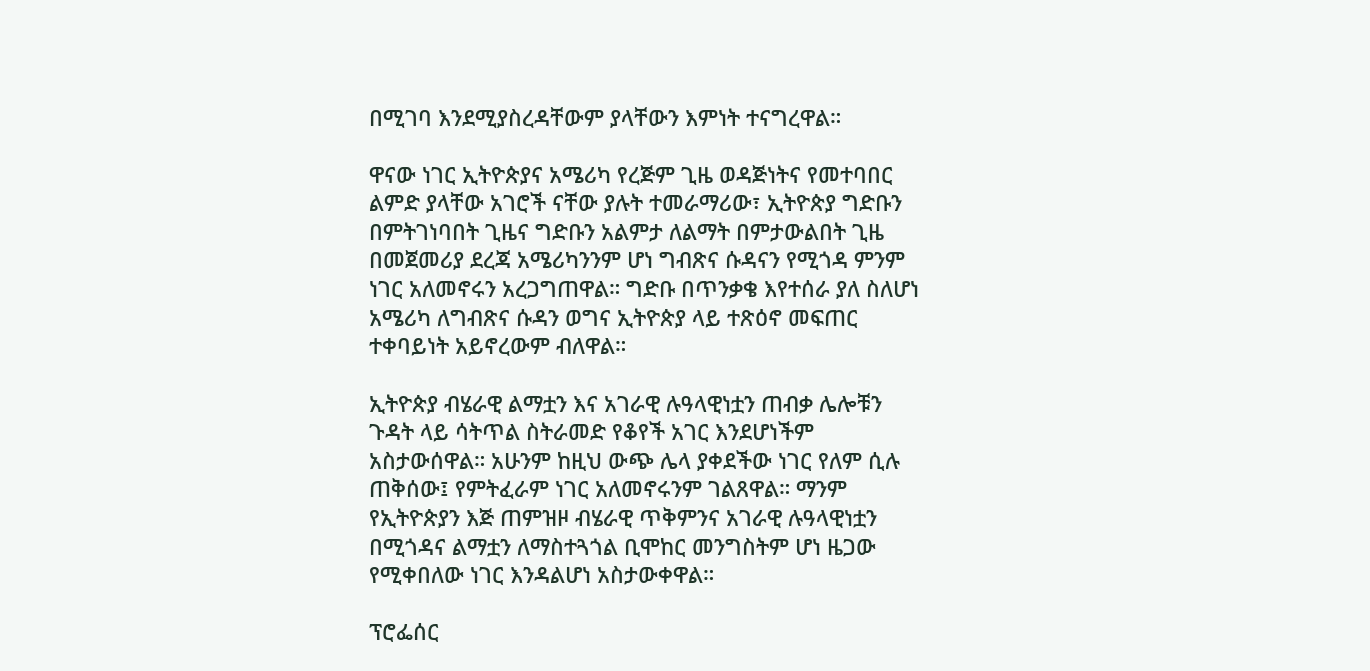በሚገባ እንደሚያስረዳቸውም ያላቸውን እምነት ተናግረዋል።

ዋናው ነገር ኢትዮጵያና አሜሪካ የረጅም ጊዜ ወዳጅነትና የመተባበር ልምድ ያላቸው አገሮች ናቸው ያሉት ተመራማሪው፣ ኢትዮጵያ ግድቡን በምትገነባበት ጊዜና ግድቡን አልምታ ለልማት በምታውልበት ጊዜ በመጀመሪያ ደረጃ አሜሪካንንም ሆነ ግብጽና ሱዳናን የሚጎዳ ምንም ነገር አለመኖሩን አረጋግጠዋል። ግድቡ በጥንቃቄ እየተሰራ ያለ ስለሆነ አሜሪካ ለግብጽና ሱዳን ወግና ኢትዮጵያ ላይ ተጽዕኖ መፍጠር ተቀባይነት አይኖረውም ብለዋል።

ኢትዮጵያ ብሄራዊ ልማቷን እና አገራዊ ሉዓላዊነቷን ጠብቃ ሌሎቹን ጉዳት ላይ ሳትጥል ስትራመድ የቆየች አገር እንደሆነችም አስታውሰዋል። አሁንም ከዚህ ውጭ ሌላ ያቀደችው ነገር የለም ሲሉ ጠቅሰው፤ የምትፈራም ነገር አለመኖሩንም ገልጸዋል። ማንም የኢትዮጵያን እጅ ጠምዝዞ ብሄራዊ ጥቅምንና አገራዊ ሉዓላዊነቷን በሚጎዳና ልማቷን ለማስተጓጎል ቢሞከር መንግስትም ሆነ ዜጋው የሚቀበለው ነገር እንዳልሆነ አስታውቀዋል።

ፕሮፌሰር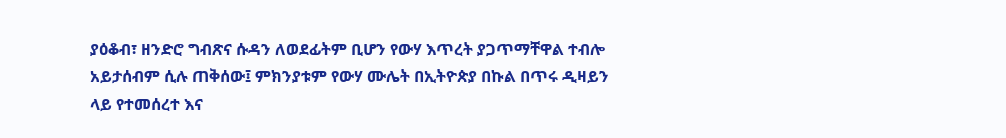ያዕቆብ፣ ዘንድሮ ግብጽና ሱዳን ለወደፊትም ቢሆን የውሃ እጥረት ያጋጥማቸዋል ተብሎ አይታሰብም ሲሉ ጠቅሰው፤ ምክንያቱም የውሃ ሙሌት በኢትዮጵያ በኩል በጥሩ ዲዛይን ላይ የተመሰረተ እና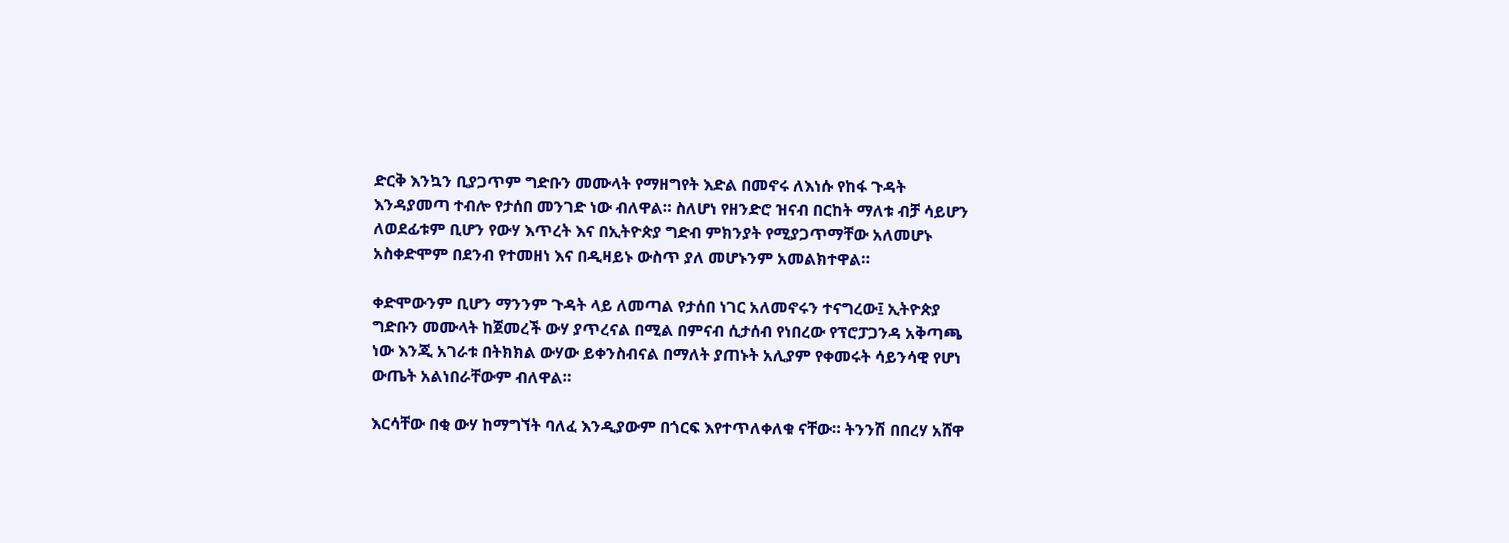ድርቅ እንኳን ቢያጋጥም ግድቡን መሙላት የማዘግየት እድል በመኖሩ ለእነሱ የከፋ ጉዳት እንዳያመጣ ተብሎ የታሰበ መንገድ ነው ብለዋል። ስለሆነ የዘንድሮ ዝናብ በርከት ማለቱ ብቻ ሳይሆን ለወደፊቱም ቢሆን የውሃ እጥረት እና በኢትዮጵያ ግድብ ምክንያት የሚያጋጥማቸው አለመሆኑ አስቀድሞም በደንብ የተመዘነ እና በዲዛይኑ ውስጥ ያለ መሆኑንም አመልክተዋል።

ቀድሞውንም ቢሆን ማንንም ጉዳት ላይ ለመጣል የታሰበ ነገር አለመኖሩን ተናግረው፤ ኢትዮጵያ ግድቡን መሙላት ከጀመረች ውሃ ያጥረናል በሚል በምናብ ሲታሰብ የነበረው የፕሮፓጋንዳ አቅጣጫ ነው እንጂ አገራቱ በትክክል ውሃው ይቀንስብናል በማለት ያጠኑት አሊያም የቀመሩት ሳይንሳዊ የሆነ ውጤት አልነበራቸውም ብለዋል።

እርሳቸው በቂ ውሃ ከማግኘት ባለፈ እንዲያውም በጎርፍ እየተጥለቀለቁ ናቸው። ትንንሽ በበረሃ አሸዋ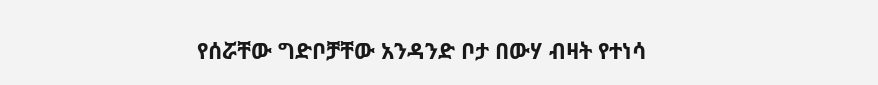የሰሯቸው ግድቦቻቸው አንዳንድ ቦታ በውሃ ብዛት የተነሳ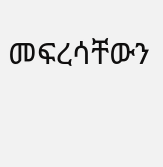መፍረሳቸውን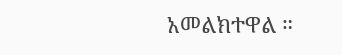አመልክተዋል ።